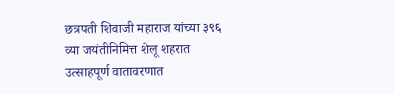छत्रपती शिवाजी महाराज यांच्या ३९६ व्या जयंतीनिमित्त शेलू शहरात उत्साहपूर्ण वातावरणात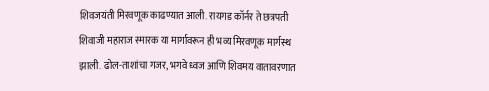शिवजयंती मिरवणूक काढण्यात आली. रायगड कॉर्नर ते छत्रपती शिवाजी महाराज स्मारक या मार्गावरून ही भव्य मिरवणूक मार्गस्थ झाली. ढोल-ताशांचा गजर, भगवे ध्वज आणि शिवमय वातावरणात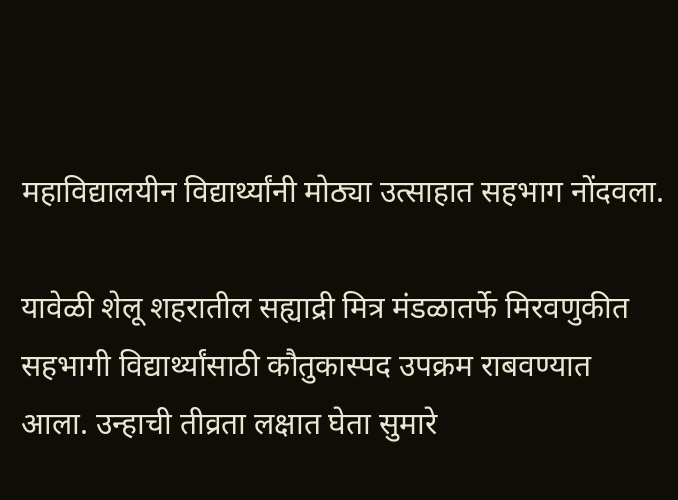महाविद्यालयीन विद्यार्थ्यांनी मोठ्या उत्साहात सहभाग नोंदवला.

यावेळी शेलू शहरातील सह्याद्री मित्र मंडळातर्फे मिरवणुकीत सहभागी विद्यार्थ्यांसाठी कौतुकास्पद उपक्रम राबवण्यात आला. उन्हाची तीव्रता लक्षात घेता सुमारे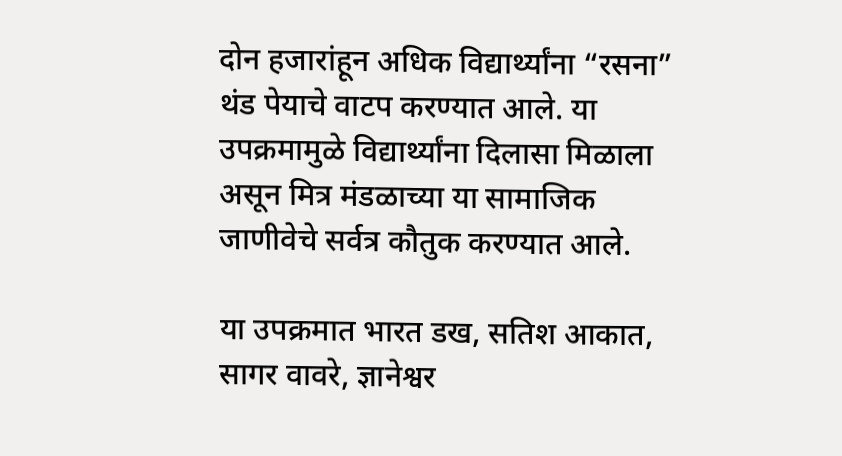दोन हजारांहून अधिक विद्यार्थ्यांना “रसना” थंड पेयाचे वाटप करण्यात आले. या उपक्रमामुळे विद्यार्थ्यांना दिलासा मिळाला असून मित्र मंडळाच्या या सामाजिक जाणीवेचे सर्वत्र कौतुक करण्यात आले.

या उपक्रमात भारत डख, सतिश आकात, सागर वावरे, ज्ञानेश्वर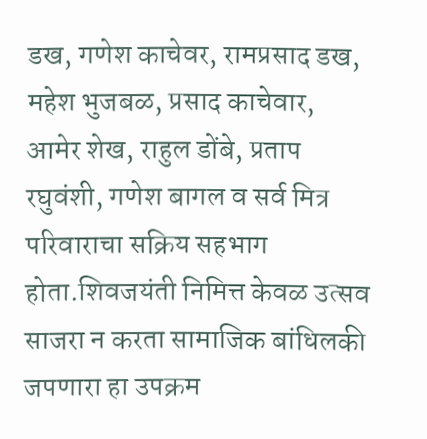डख, गणेश काचेवर, रामप्रसाद डख, महेश भुजबळ, प्रसाद काचेवार, आमेर शेख, राहुल डोंबे, प्रताप रघुवंशी, गणेश बागल व सर्व मित्र परिवाराचा सक्रिय सहभाग होता.शिवजयंती निमित्त केवळ उत्सव साजरा न करता सामाजिक बांधिलकी जपणारा हा उपक्रम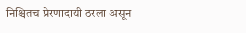निश्चितच प्रेरणादायी ठरला असून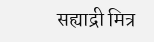सह्याद्री मित्र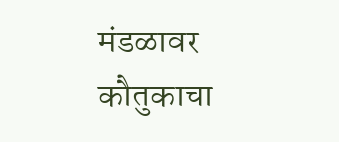मंडळावर कौतुकाचा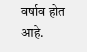वर्षाव होत आहे.